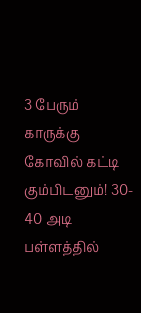3 பேரும் காருக்கு கோவில் கட்டி கும்பிடனும்! 30- 40 அடி பள்ளத்தில்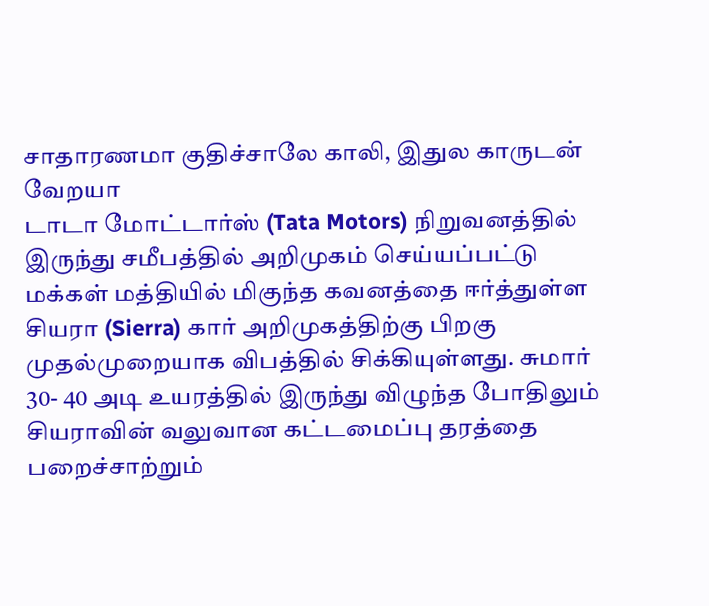சாதாரணமா குதிச்சாலே காலி, இதுல காருடன் வேறயா
டாடா மோட்டார்ஸ் (Tata Motors) நிறுவனத்தில் இருந்து சமீபத்தில் அறிமுகம் செய்யப்பட்டு மக்கள் மத்தியில் மிகுந்த கவனத்தை ஈர்த்துள்ள சியரா (Sierra) கார் அறிமுகத்திற்கு பிறகு முதல்முறையாக விபத்தில் சிக்கியுள்ளது. சுமார் 30- 40 அடி உயரத்தில் இருந்து விழுந்த போதிலும் சியராவின் வலுவான கட்டமைப்பு தரத்தை பறைச்சாற்றும்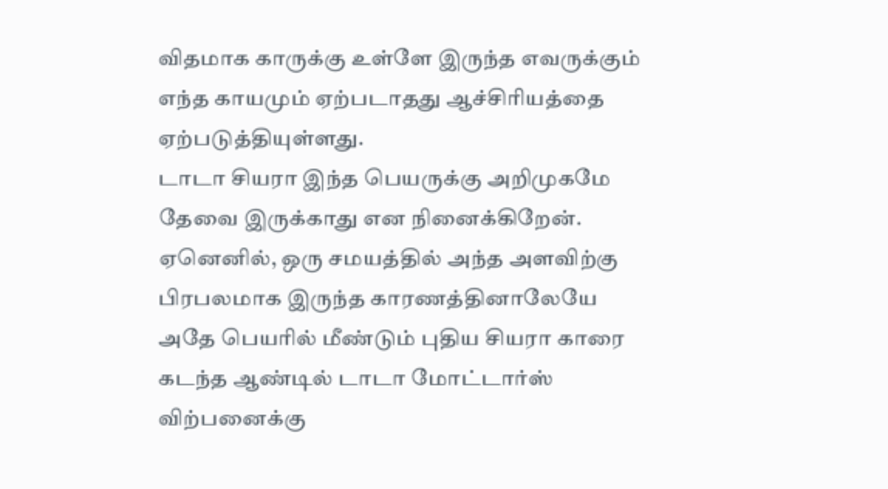விதமாக காருக்கு உள்ளே இருந்த எவருக்கும் எந்த காயமும் ஏற்படாதது ஆச்சிரியத்தை ஏற்படுத்தியுள்ளது.
டாடா சியரா இந்த பெயருக்கு அறிமுகமே தேவை இருக்காது என நினைக்கிறேன். ஏனெனில், ஒரு சமயத்தில் அந்த அளவிற்கு பிரபலமாக இருந்த காரணத்தினாலேயே அதே பெயரில் மீண்டும் புதிய சியரா காரை கடந்த ஆண்டில் டாடா மோட்டார்ஸ் விற்பனைக்கு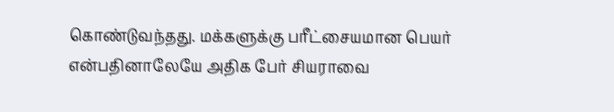கொண்டுவந்தது. மக்களுக்கு பரீட்சையமான பெயர் என்பதினாலேயே அதிக பேர் சியராவை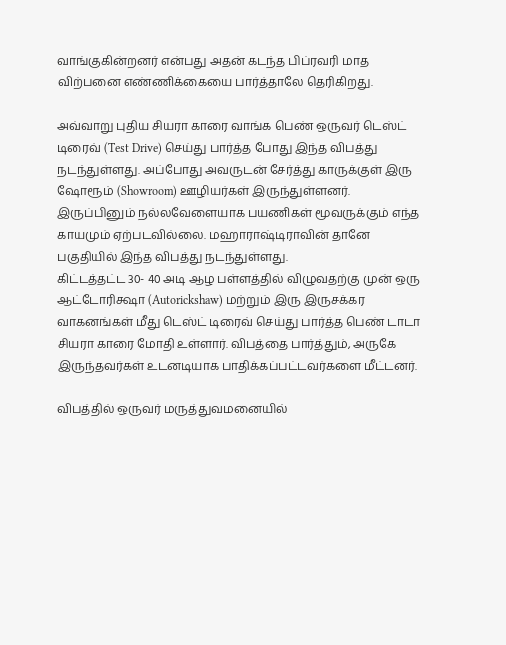வாங்குகின்றனர் என்பது அதன் கடந்த பிப்ரவரி மாத விற்பனை எண்ணிக்கையை பார்த்தாலே தெரிகிறது.

அவ்வாறு புதிய சியரா காரை வாங்க பெண் ஒருவர் டெஸ்ட் டிரைவ் (Test Drive) செய்து பார்த்த போது இந்த விபத்து நடந்துள்ளது. அப்போது அவருடன் சேர்த்து காருக்குள் இரு ஷோரூம் (Showroom) ஊழியர்கள் இருந்துள்ளனர். இருப்பினும் நல்லவேளையாக பயணிகள் மூவருக்கும் எந்த காயமும் ஏற்படவில்லை. மஹாராஷ்டிராவின் தானே பகுதியில் இந்த விபத்து நடந்துள்ளது.
கிட்டத்தட்ட 30- 40 அடி ஆழ பள்ளத்தில் விழுவதற்கு முன் ஒரு ஆட்டோரிக்ஷா (Autorickshaw) மற்றும் இரு இருசக்கர வாகனங்கள் மீது டெஸ்ட் டிரைவ் செய்து பார்த்த பெண் டாடா சியரா காரை மோதி உள்ளார். விபத்தை பார்த்தும், அருகே இருந்தவர்கள் உடனடியாக பாதிக்கப்பட்டவர்களை மீட்டனர்.

விபத்தில் ஒருவர் மருத்துவமனையில்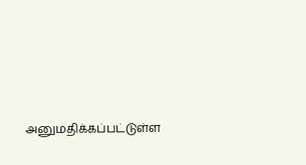அனுமதிக்கப்பட்டுள்ள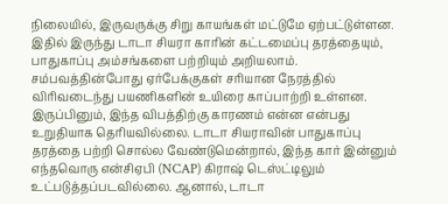நிலையில், இருவருக்கு சிறு காயங்கள் மட்டுமே ஏற்பட்டுள்ளன. இதில் இருந்து டாடா சியரா காரின் கட்டமைப்பு தரத்தையும், பாதுகாப்பு அம்சங்களை பற்றியும் அறியலாம். சம்பவத்தின்போது ஏர்பேக்குகள் சரியான நேரத்தில் விரிவடைந்து பயணிகளின் உயிரை காப்பாற்றி உள்ளன.
இருப்பினும், இந்த விபத்திற்கு காரணம் என்ன என்பது உறுதியாக தெரியவில்லை. டாடா சியராவின் பாதுகாப்பு தரத்தை பற்றி சொல்ல வேண்டுமென்றால், இந்த கார் இன்னும் எந்தவொரு என்சிஏபி (NCAP) கிராஷ் டெஸ்ட்டிலும் உட்படுத்தப்படவில்லை. ஆனால், டாடா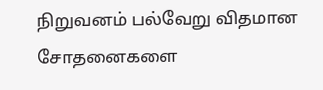நிறுவனம் பல்வேறு விதமான சோதனைகளை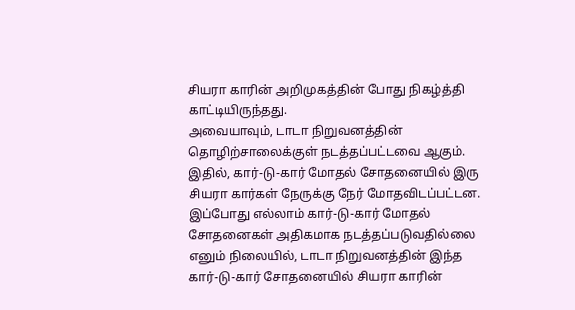சியரா காரின் அறிமுகத்தின் போது நிகழ்த்தி காட்டியிருந்தது.
அவையாவும், டாடா நிறுவனத்தின் தொழிற்சாலைக்குள் நடத்தப்பட்டவை ஆகும். இதில், கார்-டு-கார் மோதல் சோதனையில் இரு சியரா கார்கள் நேருக்கு நேர் மோதவிடப்பட்டன. இப்போது எல்லாம் கார்-டு-கார் மோதல் சோதனைகள் அதிகமாக நடத்தப்படுவதில்லை எனும் நிலையில், டாடா நிறுவனத்தின் இந்த கார்-டு-கார் சோதனையில் சியரா காரின்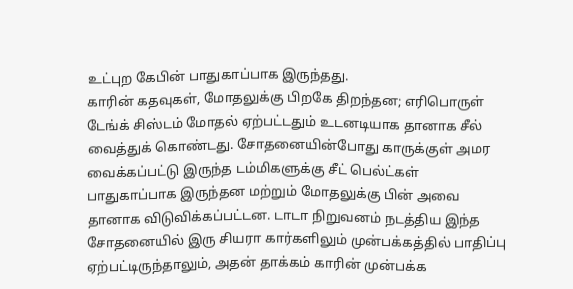உட்புற கேபின் பாதுகாப்பாக இருந்தது.
காரின் கதவுகள், மோதலுக்கு பிறகே திறந்தன; எரிபொருள் டேங்க் சிஸ்டம் மோதல் ஏற்பட்டதும் உடனடியாக தானாக சீல் வைத்துக் கொண்டது. சோதனையின்போது காருக்குள் அமர வைக்கப்பட்டு இருந்த டம்மிகளுக்கு சீட் பெல்ட்கள் பாதுகாப்பாக இருந்தன மற்றும் மோதலுக்கு பின் அவை தானாக விடுவிக்கப்பட்டன. டாடா நிறுவனம் நடத்திய இந்த சோதனையில் இரு சியரா கார்களிலும் முன்பக்கத்தில் பாதிப்பு ஏற்பட்டிருந்தாலும், அதன் தாக்கம் காரின் முன்பக்க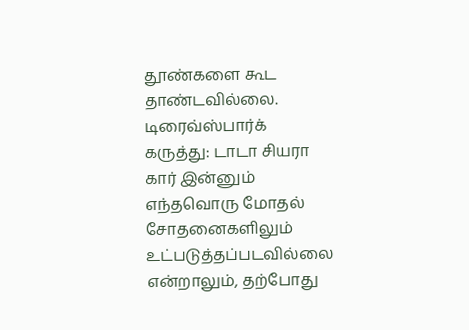தூண்களை கூட தாண்டவில்லை.
டிரைவ்ஸ்பார்க் கருத்து: டாடா சியரா கார் இன்னும் எந்தவொரு மோதல் சோதனைகளிலும் உட்படுத்தப்படவில்லை என்றாலும், தற்போது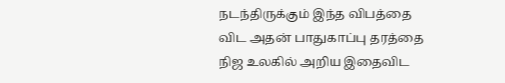நடந்திருக்கும் இந்த விபத்தை விட அதன் பாதுகாப்பு தரத்தை நிஜ உலகில் அறிய இதைவிட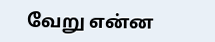வேறு என்ன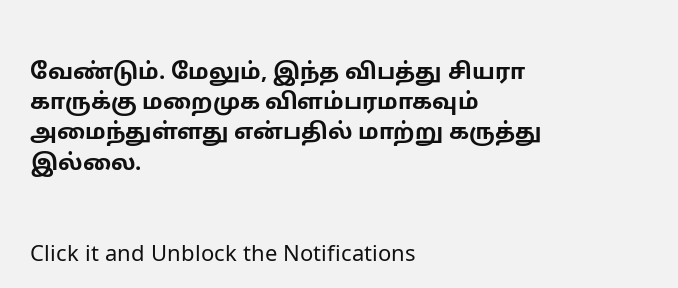வேண்டும். மேலும், இந்த விபத்து சியரா காருக்கு மறைமுக விளம்பரமாகவும் அமைந்துள்ளது என்பதில் மாற்று கருத்து இல்லை.


Click it and Unblock the Notifications